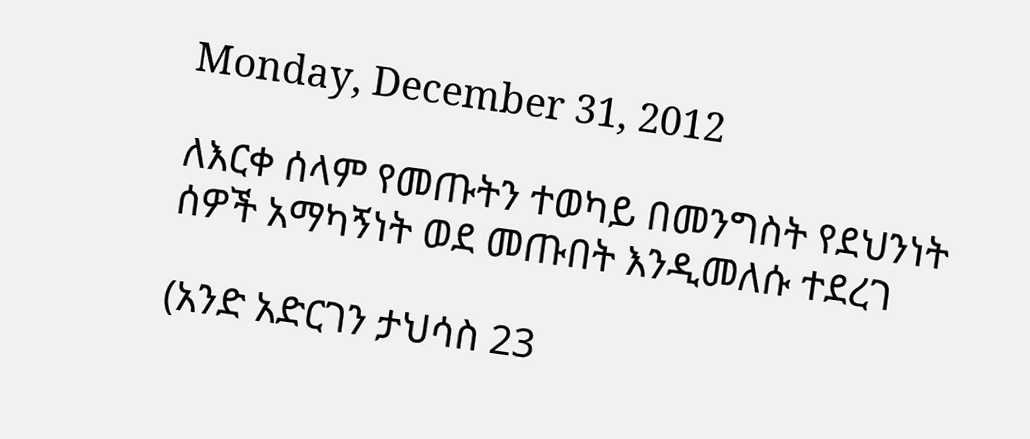Monday, December 31, 2012

ለእርቀ ሰላም የመጡትን ተወካይ በመንግስት የደህንነት ሰዎች አማካኝነት ወደ መጡበት እንዲመለሱ ተደረገ

(አንድ አድርገን ታህሳስ 23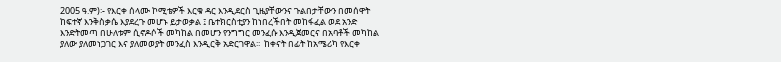2005 ዓ.ም)፡- የእርቀ ሰላሙ ኮሚቴዎች እርቁ ዳር እንዲደርስ ጊዜያቸውንና ጉልበታቸውን በመሰዋት ከፍተኛ እንቅስቃሴ እያደረጉ መሆኑ ይታወቃል ፤ ቤተክርስቲያን ከነበረችበት መከፋፈል ወደ አንድ እንድትመጣ በሁለቱም ሲኖዶሶች መካከል በመሆን የንግግር መንፈሱ እንዲጀመርና በአባቶች መካከል ያለው ያለመነጋገር እና ያለመወያት መንፈስ እንዲርቅ አድርገዋል፡፡  ከቀናት በፊት ከአሜሪካ የእርቀ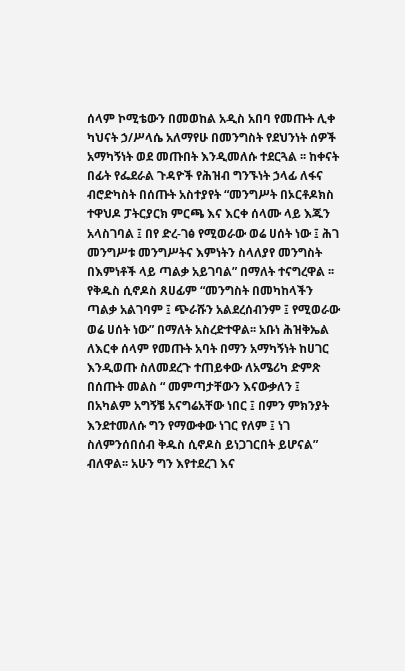ሰላም ኮሚቴውን በመወከል አዲስ አበባ የመጡት ሊቀ ካህናት ኃ/ሥላሴ አለማየሁ በመንግስት የደህንነት ሰዎች አማካኝነት ወደ መጡበት እንዲመለሱ ተደርጓል ፡፡ ከቀናት በፊት የፌደራል ጉዳዮች የሕዝብ ግንኙነት ኃላፊ ለፋና ብሮድካስት በሰጡት አስተያየት “መንግሥት በኦርቶዶክስ ተዋህዶ ፓትርያርክ ምርጫ እና እርቀ ሰላሙ ላይ እጁን አላስገባል ፤ በየ ድረ-ገፅ የሚወራው ወሬ ሀሰት ነው ፤ ሕገ መንግሥቱ መንግሥትና እምነትን ስላለያየ መንግስት በእምነቶች ላይ ጣልቃ አይገባል” በማለት ተናግረዋል ፡፡ የቅዱስ ሲኖዶስ ጸሀፊም “መንግስት በመካከላችን ጣልቃ አልገባም ፤ ጭራሹን አልደረሰብንም ፤ የሚወራው ወሬ ሀሰት ነው” በማለት አስረድተዋል፡፡ አቡነ ሕዝቅኤል ለእርቀ ሰላም የመጡት አባት በማን አማካኝነት ከሀገር እንዲወጡ ስለመደረጉ ተጠይቀው ለአሜሪካ ድምጽ በሰጡት መልስ “ መምጣታቸውን እናውቃለን ፤ በአካልም አግኝቼ አናግሬአቸው ነበር ፤ በምን ምክንያት እንደተመለሱ ግን የማውቀው ነገር የለም ፤ ነገ ስለምንሰበሰብ ቅዱስ ሲኖዶስ ይነጋገርበት ይሆናል” ብለዋል፡፡ አሁን ግን እየተደረገ እና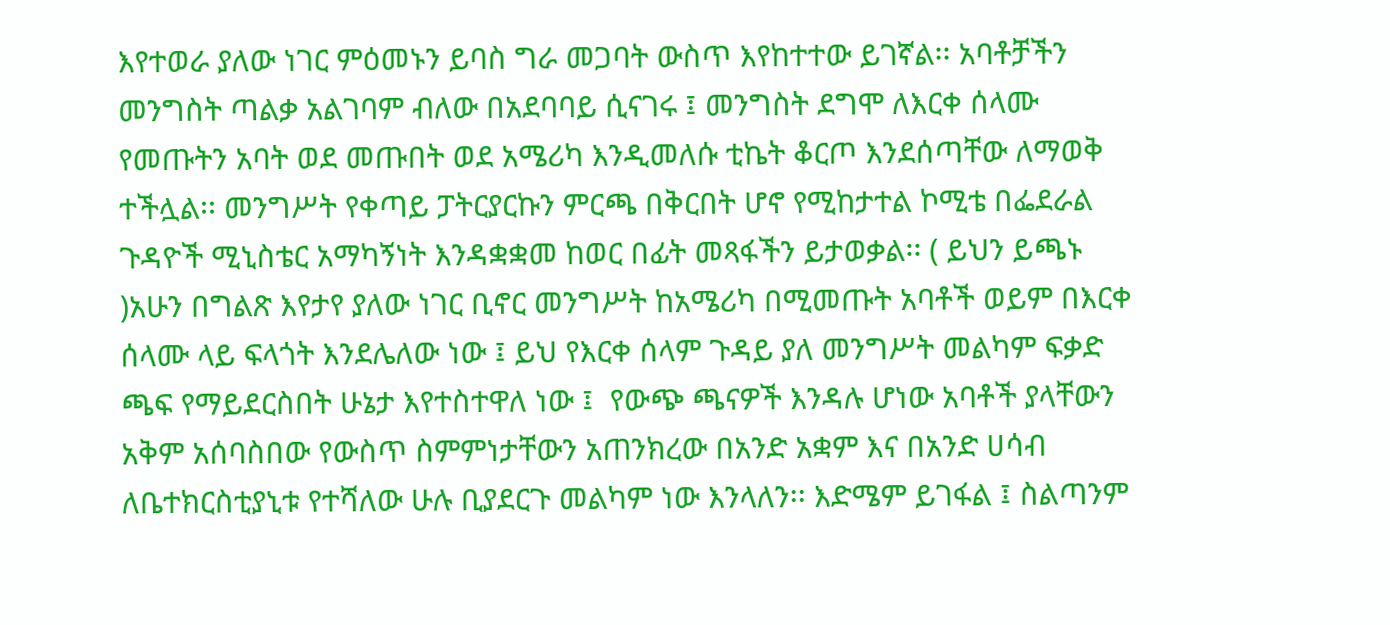እየተወራ ያለው ነገር ምዕመኑን ይባስ ግራ መጋባት ውስጥ እየከተተው ይገኛል፡፡ አባቶቻችን መንግስት ጣልቃ አልገባም ብለው በአደባባይ ሲናገሩ ፤ መንግስት ደግሞ ለእርቀ ሰላሙ የመጡትን አባት ወደ መጡበት ወደ አሜሪካ እንዲመለሱ ቲኬት ቆርጦ እንደሰጣቸው ለማወቅ ተችሏል፡፡ መንግሥት የቀጣይ ፓትርያርኩን ምርጫ በቅርበት ሆኖ የሚከታተል ኮሚቴ በፌደራል ጉዳዮች ሚኒስቴር አማካኝነት እንዳቋቋመ ከወር በፊት መጻፋችን ይታወቃል፡፡ ( ይህን ይጫኑ )አሁን በግልጽ እየታየ ያለው ነገር ቢኖር መንግሥት ከአሜሪካ በሚመጡት አባቶች ወይም በእርቀ ሰላሙ ላይ ፍላጎት እንደሌለው ነው ፤ ይህ የእርቀ ሰላም ጉዳይ ያለ መንግሥት መልካም ፍቃድ ጫፍ የማይደርስበት ሁኔታ እየተስተዋለ ነው ፤  የውጭ ጫናዎች እንዳሉ ሆነው አባቶች ያላቸውን አቅም አሰባስበው የውስጥ ስምምነታቸውን አጠንክረው በአንድ አቋም እና በአንድ ሀሳብ ለቤተክርስቲያኒቱ የተሻለው ሁሉ ቢያደርጉ መልካም ነው እንላለን፡፡ እድሜም ይገፋል ፤ ስልጣንም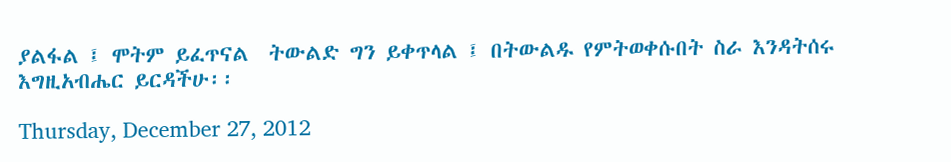ያልፋል ፤ ሞትም ይፈጥናል  ትውልድ ግን ይቀጥላል ፤ በትውልዱ የምትወቀሱበት ስራ እንዳትሰሩ እግዚአብሔር ይርዳችሁ፡፡

Thursday, December 27, 2012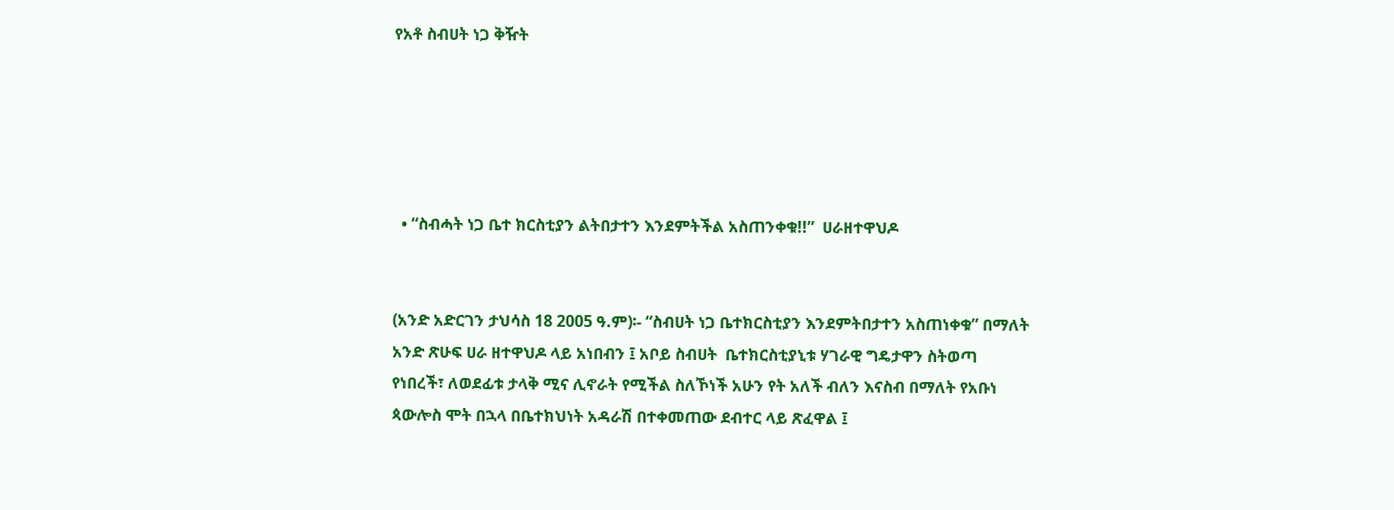የአቶ ስብሀት ነጋ ቅዥት





  • “ስብሓት ነጋ ቤተ ክርስቲያን ልትበታተን እንደምትችል አስጠንቀቁ!!”  ሀራዘተዋህዶ


(አንድ አድርገን ታህሳስ 18 2005 ዓ.ም)፡- “ስብሀት ነጋ ቤተክርስቲያን እንደምትበታተን አስጠነቀቁ” በማለት አንድ ጽሁፍ ሀራ ዘተዋህዶ ላይ አነበብን ፤ አቦይ ስብሀት  ቤተክርስቲያኒቱ ሃገራዊ ግዴታዋን ስትወጣ የነበረች፣ ለወደፊቱ ታላቅ ሚና ሊኖራት የሚችል ስለኾነች አሁን የት አለች ብለን እናስብ በማለት የአቡነ ጳውሎስ ሞት በኋላ በቤተክህነት አዳራሽ በተቀመጠው ደብተር ላይ ጽፈዋል ፤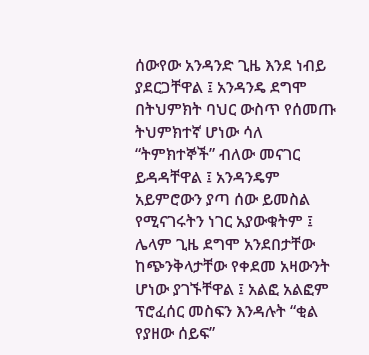ሰውየው አንዳንድ ጊዜ እንደ ነብይ ያደርጋቸዋል ፤ አንዳንዴ ደግሞ በትህምክት ባህር ውስጥ የሰመጡ ትህምክተኛ ሆነው ሳለ “ትምክተኞች” ብለው መናገር ይዳዳቸዋል ፤ አንዳንዴም አይምሮውን ያጣ ሰው ይመስል የሚናገሩትን ነገር አያውቁትም ፤ ሌላም ጊዜ ደግሞ አንደበታቸው ከጭንቅላታቸው የቀደመ አዛውንት ሆነው ያገኙቸዋል ፤ አልፎ አልፎም ፕሮፈሰር መስፍን እንዳሉት “ቂል የያዘው ሰይፍ”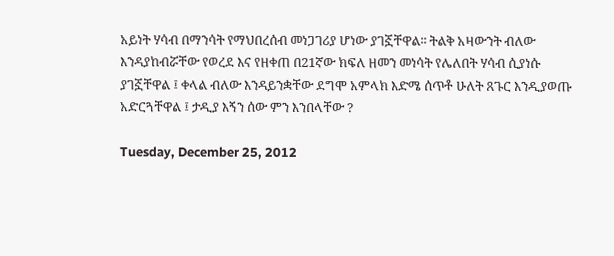አይነት ሃሳብ በማንሳት የማህበረሰብ መነጋገሪያ ሆነው ያገኟቸዋል፡፡ ትልቅ አዛውንት ብለው እንዳያከብሯቸው የወረደ እና የዘቀጠ በ21ኛው ክፍለ ዘመን መነሳት የሌለበት ሃሳብ ሲያነሱ ያገኟቸዋል ፤ ቀላል ብለው እንዳይንቋቸው ደግሞ አምላክ እድሜ ሰጥቶ ሁለት ጸጉር እንዲያወጡ አድርጓቸዋል ፤ ታዲያ እኝን ሰው ምን እንበላቸው ?

Tuesday, December 25, 2012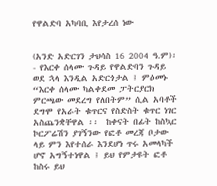የዋልድባ አካባቢ እየታረሰ ነው


(አንድ አድርገን ታህሳስ 16 2004 ዓ.ም)፡- የእርቀ ሰላሙ ጉዳይ የዋልድባን ጉዳይ ወደ ኋላ እንዲል አድርጎታል ፤ ምዕመኑ “እርቀ ሰላሙ ካልቀደመ ፓትርያርክ ምርጫው መደረግ የለበትም” ሲል አባቶች ደግሞ የአራት ቁጥርና የስድስት ቁጥር ነገር አስጨንቋቸዋል ፡፡  ከቀናት በፊት ከስኳር ኮርፖሬሽን ያገኝንው የፎቶ መረጃ ቦታው ላይ ምን እየተሰራ እንደሆነ ጥሩ አመላካች ሆኖ አግኝተነዋል ፤ ይህ የምታዩት ፎቶ ከስሩ ይህ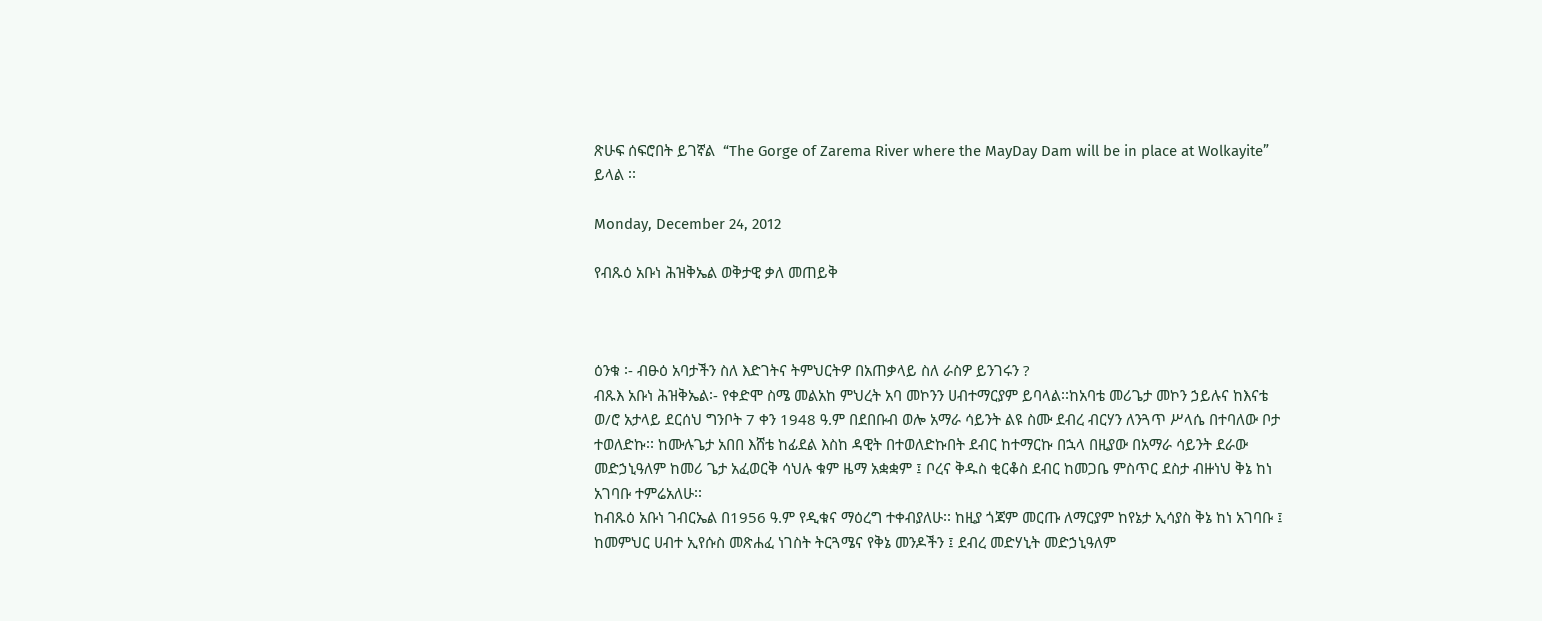ጽሁፍ ሰፍሮበት ይገኛል  “The Gorge of Zarema River where the MayDay Dam will be in place at Wolkayite” ይላል ፡፡

Monday, December 24, 2012

የብጹዕ አቡነ ሕዝቅኤል ወቅታዊ ቃለ መጠይቅ



ዕንቁ ፡- ብፁዕ አባታችን ስለ እድገትና ትምህርትዎ በአጠቃላይ ስለ ራስዎ ይንገሩን ?
ብጹእ አቡነ ሕዝቅኤል፡- የቀድሞ ስሜ መልአከ ምህረት አባ መኮንን ሀብተማርያም ይባላል፡፡ከአባቴ መሪጌታ መኮን ኃይሉና ከእናቴ ወ/ሮ አታላይ ደርሰህ ግንቦት 7 ቀን 1948 ዓ.ም በደበቡብ ወሎ አማራ ሳይንት ልዩ ስሙ ደብረ ብርሃን ለንጓጥ ሥላሴ በተባለው ቦታ ተወለድኩ፡፡ ከሙሉጌታ አበበ እሸቴ ከፊደል እስከ ዳዊት በተወለድኩበት ደብር ከተማርኩ በኋላ በዚያው በአማራ ሳይንት ደራው መድኃኒዓለም ከመሪ ጌታ አፈወርቅ ሳህሉ ቁም ዜማ አቋቋም ፤ ቦረና ቅዱስ ቂርቆስ ደብር ከመጋቤ ምስጥር ደስታ ብዙነህ ቅኔ ከነ አገባቡ ተምሬአለሁ፡፡
ከብጹዕ አቡነ ገብርኤል በ1956 ዓ.ም የዲቁና ማዕረግ ተቀብያለሁ፡፡ ከዚያ ጎጃም መርጡ ለማርያም ከየኔታ ኢሳያስ ቅኔ ከነ አገባቡ ፤ ከመምህር ሀብተ ኢየሱስ መጽሐፈ ነገስት ትርጓሜና የቅኔ መንዶችን ፤ ደብረ መድሃኒት መድኃኒዓለም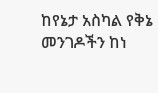ከየኔታ አስካል የቅኔ መንገዶችን ከነ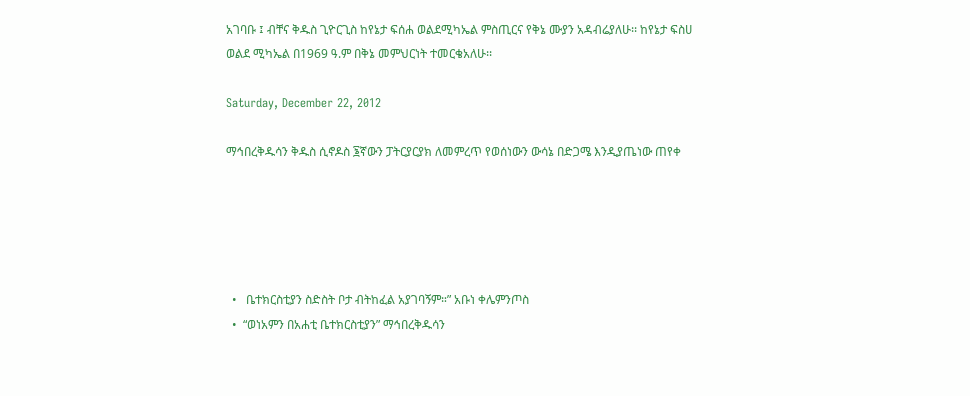አገባቡ ፤ ብቸና ቅዱስ ጊዮርጊስ ከየኔታ ፍሰሐ ወልደሚካኤል ምስጢርና የቅኔ ሙያን አዳብሬያለሁ፡፡ ከየኔታ ፍስሀ ወልደ ሚካኤል በ1969 ዓ.ም በቅኔ መምህርነት ተመርቄአለሁ፡፡

Saturday, December 22, 2012

ማኅበረቅዱሳን ቅዱስ ሲኖዶስ ፮ኛውን ፓትርያርያክ ለመምረጥ የወሰነውን ውሳኔ በድጋሜ እንዲያጤነው ጠየቀ





  •   ቤተክርስቲያን ስድስት ቦታ ብትከፈል አያገባኝም።” አቡነ ቀሌምንጦስ
  •  “ወነአምን በአሐቲ ቤተክርስቲያን” ማኅበረቅዱሳን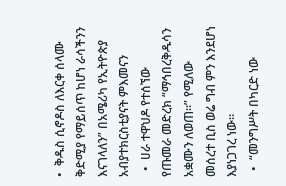•  ቅዱስ ሲኖዶስ ለእርቀ ሰላሙ ቅድሚያ የማይሰጥ ከሆነ ራሳችንን እናገላለን” በአሜሪካ የኢትዮጵያ አብያተክርስቲያናት ምእመናን
  •  ሀራ ተዋህዶ የተሰኘው የጡመራ መድረክ “ማኅበረቅዱሳን አቋሙን ለወጠ።” የሚለው መሰረተ ቢስ ወሬ ግብ ምን እንደሆነ እያነጋገረ ነው።
  •  “መንግሥት በካርድ ነው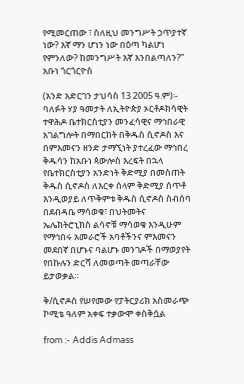የሚመርጠው ፣ ስለዚህ መንግሥት ኃጥያተኛ ነው? እኛ ማን ሆነን ነው በዕጣ ካልሆነ የምንለው? ከመንግሥት እኛ እንበልጣለን?” አቡነ ጎርጎርዮስ

(አንድ አድርገን ታህሳስ 13 2005 ዓ.ም)፡- ባለፉት ሃያ ዓመታት ለኢትዮጵያ ኦርቶዶክሳዊት ተዋሕዶ ቤተክርስቲያን መንፈሳዊና ማኅበራዊ አገልግሎት በማበርከት በቅዱስ ሲኖዶስ እና በምእመናን ዘንድ ታማኚነት ያተረፈው ማኅበረ ቅዱሳን ከአቡነ ጳውሎስ እረፍት በኋላ የቤተክርስቲያን አንድነት ቅድሚያ በመስጠት ቅዱስ ሲኖዶስ ለእርቀ ሰላም ቅድሚያ ሰጥቶ እንዲወያይ ለጥቅምቱ ቅዱስ ሲኖዶስ ስብሰባ በደብዳቤ ማሳወቁ፣ በህትመትና ኤሌክትሮኒክስ ልሳኖቹ ማሳወቁ እንዲሁም የማኅበሩ አመራሮች አባቶችንና ምእመናን መደበኛ በሆኑና ባልሆኑ መንገዶች በማወያየት የበኩሉን ድርሻ ለመወጣት መጣራቸው ይታወቃል።

ቅ/ሲኖዶስ የሠየመው የፓትርያሪክ አስመራጭ ኮሚቴ ዓለም አቀፍ ተቃውሞ ቀስቅሷል

from :- Addis Admass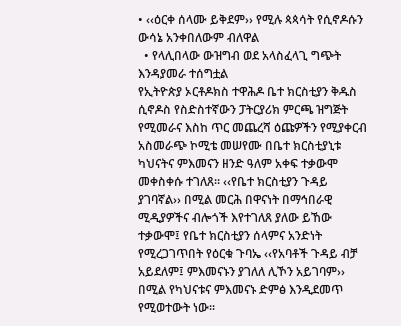• ‹‹ዕርቀ ሰላሙ ይቅደም›› የሚሉ ጳጳሳት የሲኖዶሱን ውሳኔ አንቀበለውም ብለዋል
  • የላሊበላው ውዝግብ ወደ አላስፈላጊ ግጭት እንዳያመራ ተሰግቷል
የኢትዮጵያ ኦርቶዶክስ ተዋሕዶ ቤተ ክርስቲያን ቅዱስ ሲኖዶስ የስድስተኛውን ፓትርያሪክ ምርጫ ዝግጅት የሚመራና እስከ ጥር መጨረሻ ዕጩዎችን የሚያቀርብ አስመራጭ ኮሚቴ መሠየሙ በቤተ ክርስቲያኒቱ ካህናትና ምእመናን ዘንድ ዓለም አቀፍ ተቃውሞ መቀስቀሱ ተገለጸ። ‹‹የቤተ ክርስቲያን ጉዳይ ያገባኛል›› በሚል መርሕ በዋናነት በማኅበራዊ ሚዲያዎችና ብሎጎች እየተገለጸ ያለው ይኸው ተቃውሞ፤ የቤተ ክርስቲያን ሰላምና አንድነት የሚረጋገጥበት የዕርቁ ጉባኤ ‹‹የአባቶች ጉዳይ ብቻ አይደለም፤ ምእመናኑን ያገለለ ሊኾን አይገባም›› በሚል የካህናቱና ምእመናኑ ድምፅ እንዲደመጥ የሚወተውት ነው፡፡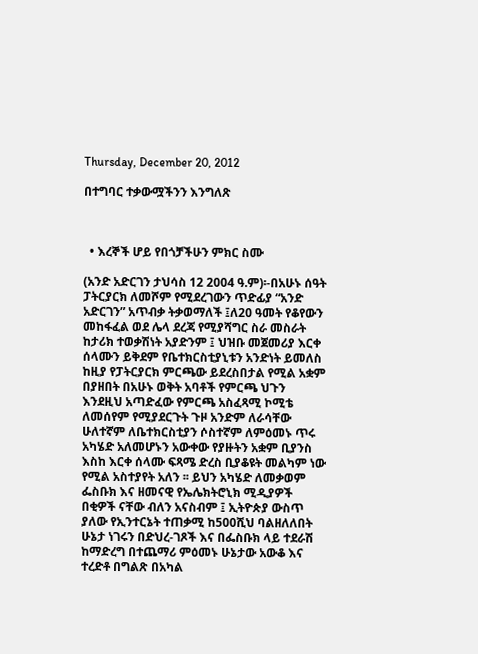Thursday, December 20, 2012

በተግባር ተቃውሟችንን እንግለጽ



  • እረኞች ሆይ የበጎቻችሁን ምክር ስሙ

(አንድ አድርገን ታህሳስ 12 2004 ዓ.ም)፡-በአሁኑ ሰዓት ፓትርያርክ ለመሾም የሚደረገውን ጥድፊያ “አንድ አድርገን” አጥብቃ ትቃወማለች ፤ለ20 ዓመት የቆየውን መከፋፈል ወደ ሌላ ደረጃ የሚያሻግር ስራ መስራት ከታሪክ ተወቃሽነት አያድንም ፤ ህዝቡ መጀመሪያ እርቀ ሰላሙን ይቅደም የቤተክርስቲያኒቱን አንድነት ይመለስ ከዚያ የፓትርያርክ ምርጫው ይደረስበታል የሚል አቋም በያዘበት በአሁኑ ወቅት አባቶች የምርጫ ህጉን እንደዚህ አጣድፈው የምርጫ አስፈጻሚ ኮሚቴ ለመሰየም የሚያደርጉት ጉዞ አንድም ለራሳቸው ሁለተኛም ለቤተክርስቲያን ሶስተኛም ለምዕመኑ ጥሩ አካሄድ አለመሆኑን አውቀው የያዙትን አቋም ቢያንስ እስከ እርቀ ሰላሙ ፍጻሜ ድረስ ቢያቆዩት መልካም ነው የሚል አስተያየት አለን ፡፡ ይህን አካሄድ ለመቃወም ፌስቡክ እና ዘመናዊ የኤሌክትሮኒክ ሚዲያዎች በቂዎች ናቸው ብለን አናስብም ፤ ኢትዮጵያ ውስጥ ያለው የኢንተርኔት ተጠቃሚ ከ500ሺህ ባልዘለለበት ሁኔታ ነገሩን በድህረ-ገጾች እና በፌስቡክ ላይ ተደራሽ ከማድረግ በተጨማሪ ምዕመኑ ሁኔታው አውቆ እና ተረድቶ በግልጽ በአካል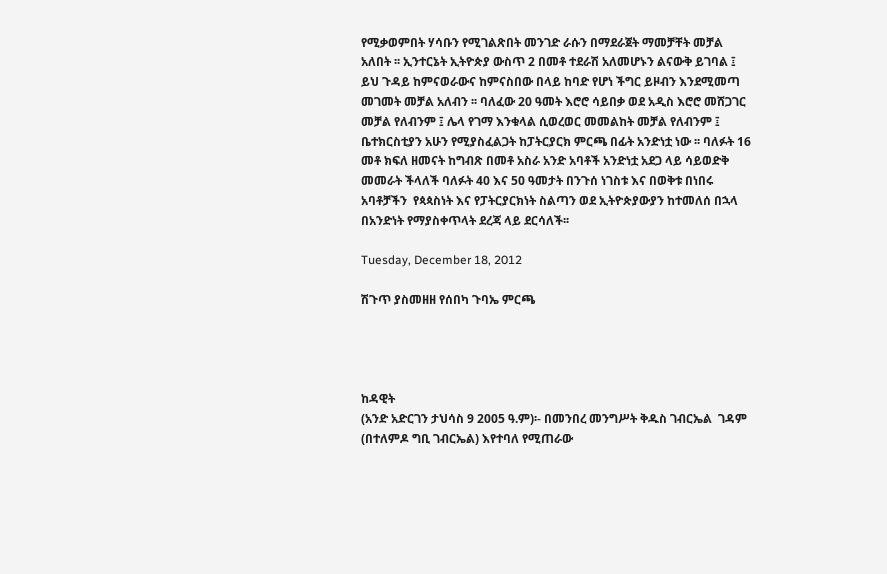የሚቃወምበት ሃሳቡን የሚገልጽበት መንገድ ራሱን በማደራጀት ማመቻቸት መቻል አለበት ፡፡ ኢንተርኔት ኢትዮጵያ ውስጥ 2 በመቶ ተደራሽ አለመሆኑን ልናውቅ ይገባል ፤ ይህ ጉዳይ ከምናወራውና ከምናስበው በላይ ከባድ የሆነ ችግር ይዞብን እንደሚመጣ መገመት መቻል አለብን ፡፡ ባለፈው 20 ዓመት እሮሮ ሳይበቃ ወደ አዲስ እሮሮ መሸጋገር መቻል የለብንም ፤ ሌላ የገማ እንቁላል ሲወረወር መመልከት መቻል የለብንም ፤ ቤተክርስቲያን አሁን የሚያስፈልጋት ከፓትርያርክ ምርጫ በፊት አንድነቷ ነው ፡፡ ባለፉት 16 መቶ ክፍለ ዘመናት ከግብጽ በመቶ አስራ አንድ አባቶች አንድነቷ አደጋ ላይ ሳይወድቅ መመራት ችላለች ባለፉት 40 እና 50 ዓመታት በንጉሰ ነገስቱ እና በወቅቱ በነበሩ አባቶቻችን  የጳጳስነት እና የፓትርያርክነት ስልጣን ወደ ኢትዮጵያውያን ከተመለሰ በኋላ በአንድነት የማያስቀጥላት ደረጃ ላይ ደርሳለች፡፡

Tuesday, December 18, 2012

ሽጉጥ ያስመዘዘ የሰበካ ጉባኤ ምርጫ




ከዳዊት
(አንድ አድርገን ታህሳስ 9 2005 ዓ.ም)፡- በመንበረ መንግሥት ቅዱስ ገብርኤል  ገዳም (በተለምዶ ግቢ ገብርኤል) እየተባለ የሚጠራው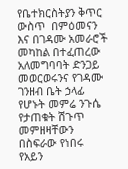የቤተክርስትያን ቅጥር ውስጥ  በምዕመናን እና በገዳሙ አመራሮች መካከል በተፈጠረው አለመግባባት ድንጋይ መወርወሩንና የገዳሙ ገንዘብ ቤት ኃላፊ የሆኑት መምሬ ንጉሴ የታጠቁት ሽጉጥ መምዘዛቸውን በስፍራው የነበሩ የአይን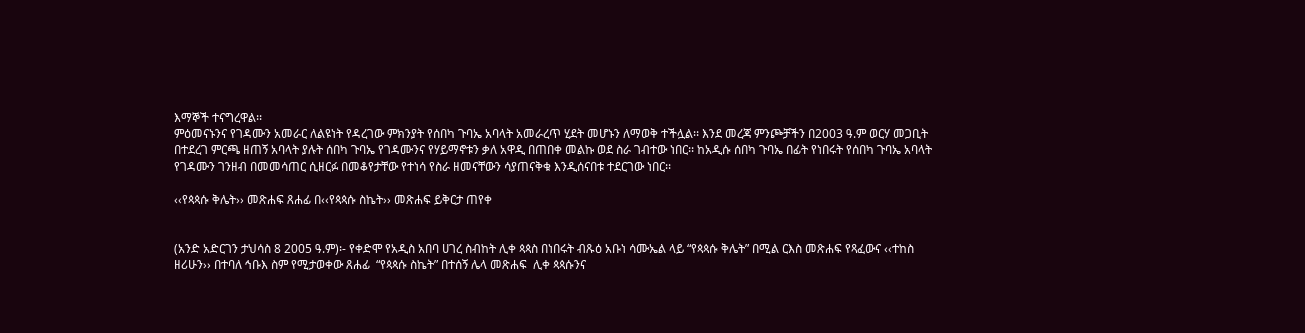እማኞች ተናግረዋል፡፡
ምዕመናኑንና የገዳሙን አመራር ለልዩነት የዳረገው ምክንያት የሰበካ ጉባኤ አባላት አመራረጥ ሂደት መሆኑን ለማወቅ ተችሏል፡፡ እንደ መረጃ ምንጮቻችን በ2003 ዓ.ም ወርሃ መጋቢት በተደረገ ምርጫ ዘጠኝ አባላት ያሉት ሰበካ ጉባኤ የገዳሙንና የሃይማኖቱን ቃለ አዋዲ በጠበቀ መልኩ ወደ ስራ ገብተው ነበር፡፡ ከአዲሱ ሰበካ ጉባኤ በፊት የነበሩት የሰበካ ጉባኤ አባላት የገዳሙን ገንዘብ በመመሳጠር ሲዘርፉ በመቆየታቸው የተነሳ የስራ ዘመናቸውን ሳያጠናቅቁ እንዲሰናበቱ ተደርገው ነበር፡፡

‹‹የጳጳሱ ቅሌት›› መጽሐፍ ጸሐፊ በ‹‹የጳጳሱ ስኬት›› መጽሐፍ ይቅርታ ጠየቀ


(አንድ አድርገን ታህሳስ 8 2005 ዓ.ም)፡- የቀድሞ የአዲስ አበባ ሀገረ ስብከት ሊቀ ጳጳስ በነበሩት ብጹዕ አቡነ ሳሙኤል ላይ “የጳጳሱ ቅሌት” በሚል ርእስ መጽሐፍ የጻፈውና ‹‹ተከስ ዘሪሁን›› በተባለ ኅቡእ ስም የሚታወቀው ጸሐፊ  “የጳጳሱ ስኬት” በተሰኝ ሌላ መጽሐፍ  ሊቀ ጳጳሱንና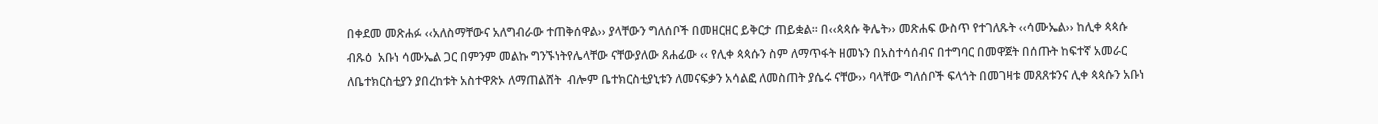በቀደመ መጽሐፉ ‹‹አለስማቸውና አለግብራው ተጠቅሰዋል›› ያላቸውን ግለሰቦች በመዘርዘር ይቅርታ ጠይቋል፡፡ በ‹‹ጳጳሱ ቅሌት›› መጽሐፍ ውስጥ የተገለጹት ‹‹ሳሙኤል›› ከሊቀ ጳጳሱ ብጹዕ  አቡነ ሳሙኤል ጋር በምንም መልኩ ግንኙነትየሌላቸው ናቸውያለው ጸሐፊው ‹‹ የሊቀ ጳጳሱን ስም ለማጥፋት ዘመኑን በአስተሳሰብና በተግባር በመዋጀት በሰጡት ከፍተኛ አመራር  ለቤተክርስቲያን ያበረከቱት አስተዋጽኦ ለማጠልሸት  ብሎም ቤተክርስቲያኒቱን ለመናፍቃን አሳልፎ ለመስጠት ያሴሩ ናቸው›› ባላቸው ግለሰቦች ፍላጎት በመገዛቱ መጸጸቱንና ሊቀ ጳጳሱን አቡነ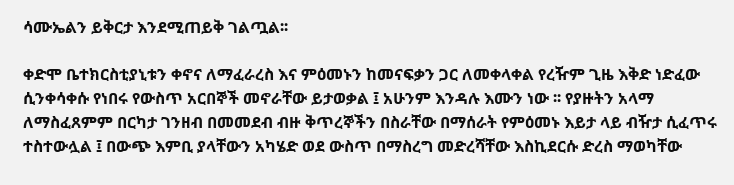ሳሙኤልን ይቅርታ እንደሚጠይቅ ገልጧል፡፡

ቀድሞ ቤተክርስቲያኒቱን ቀኖና ለማፈራረስ እና ምዕመኑን ከመናፍቃን ጋር ለመቀላቀል የረዥም ጊዜ እቅድ ነድፈው  ሲንቀሳቀሱ የነበሩ የውስጥ አርበኞች መኖራቸው ይታወቃል ፤ አሁንም እንዳሉ እሙን ነው ፡፡ የያዙትን አላማ ለማስፈጸምም በርካታ ገንዘብ በመመደብ ብዙ ቅጥረኞችን በስራቸው በማሰራት የምዕመኑ እይታ ላይ ብዥታ ሲፈጥሩ ተስተውሏል ፤ በውጭ እምቢ ያላቸውን አካሄድ ወደ ውስጥ በማስረግ መድረሻቸው እስኪደርሱ ድረስ ማወካቸው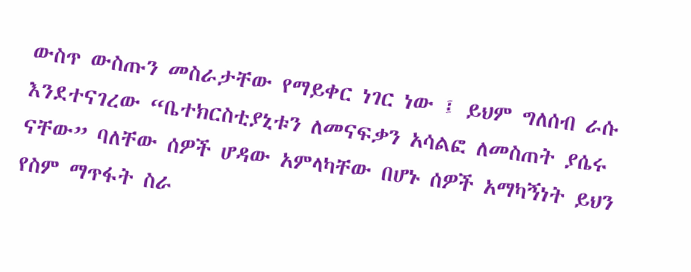ውስጥ ውስጡን መስራታቸው የማይቀር ነገር ነው ፤ ይህም ግለሰብ ራሱ እንደተናገረው “ቤተክርስቲያኒቱን ለመናፍቃን አሳልፎ ለመስጠት ያሴሩ ናቸው” ባለቸው ሰዎች ሆዳው አምላካቸው በሆኑ ሰዎች አማካኝነት ይህን የስም ማጥፋት ስራ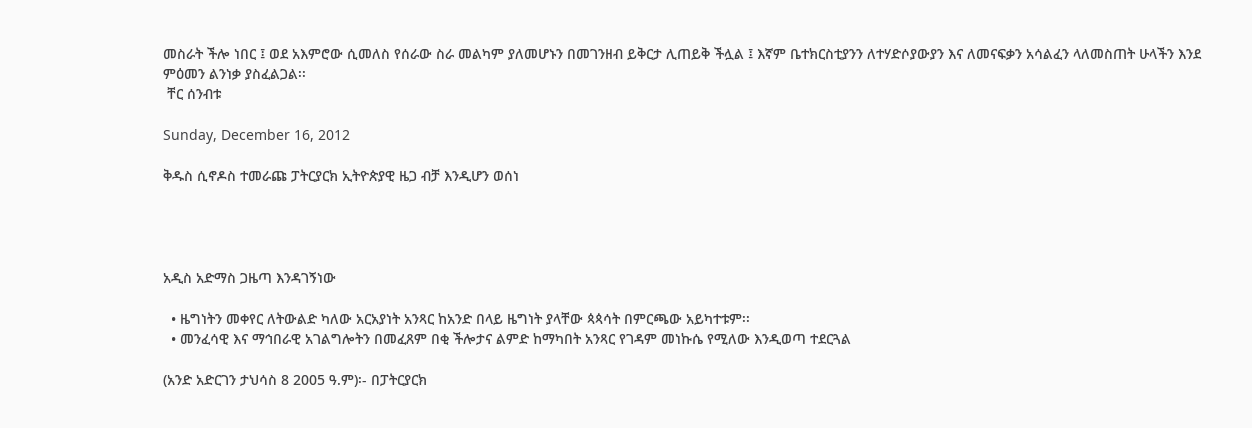መስራት ችሎ ነበር ፤ ወደ አእምሮው ሲመለስ የሰራው ስራ መልካም ያለመሆኑን በመገንዘብ ይቅርታ ሊጠይቅ ችሏል ፤ እኛም ቤተክርስቲያንን ለተሃድሶያውያን እና ለመናፍቃን አሳልፈን ላለመስጠት ሁላችን እንደ  ምዕመን ልንነቃ ያስፈልጋል፡፡
 ቸር ሰንብቱ

Sunday, December 16, 2012

ቅዱስ ሲኖዶስ ተመራጩ ፓትርያርክ ኢትዮጵያዊ ዜጋ ብቻ እንዲሆን ወሰነ




አዲስ አድማስ ጋዜጣ እንዳገኝነው

  • ዜግነትን መቀየር ለትውልድ ካለው አርአያነት አንጻር ከአንድ በላይ ዜግነት ያላቸው ጳጳሳት በምርጫው አይካተቱም፡፡
  • መንፈሳዊ እና ማኅበራዊ አገልግሎትን በመፈጸም በቂ ችሎታና ልምድ ከማካበት አንጻር የገዳም መነኩሴ የሚለው እንዲወጣ ተደርጓል

(አንድ አድርገን ታህሳስ 8 2005 ዓ.ም)፡- በፓትርያርክ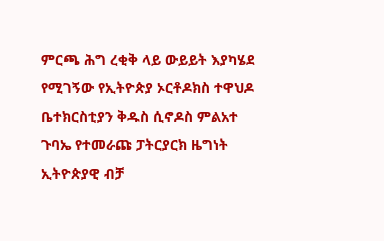ምርጫ ሕግ ረቂቅ ላይ ውይይት እያካሄደ የሚገኝው የኢትዮጵያ ኦርቶዶክስ ተዋህዶ ቤተክርስቲያን ቅዱስ ሲኖዶስ ምልአተ ጉባኤ የተመራጩ ፓትርያርክ ዜግነት ኢትዮጵያዊ ብቻ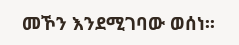መኾን እንደሚገባው ወሰነ፡፡